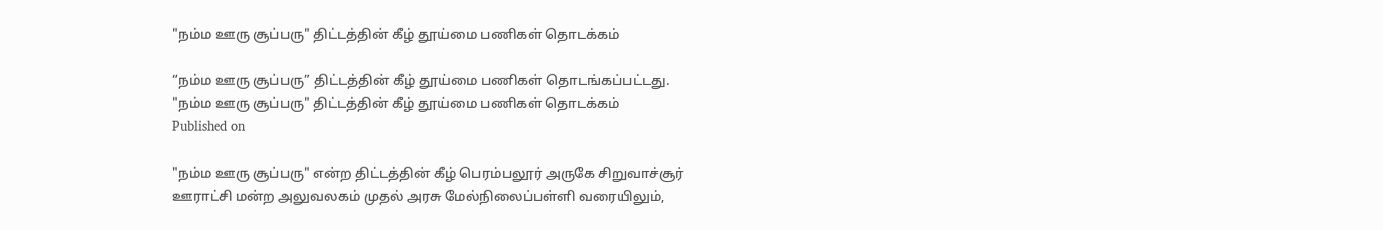"நம்ம ஊரு சூப்பரு" திட்டத்தின் கீழ் தூய்மை பணிகள் தொடக்கம்

“நம்ம ஊரு சூப்பரு” திட்டத்தின் கீழ் தூய்மை பணிகள் தொடங்கப்பட்டது.
"நம்ம ஊரு சூப்பரு" திட்டத்தின் கீழ் தூய்மை பணிகள் தொடக்கம்
Published on

"நம்ம ஊரு சூப்பரு" என்ற திட்டத்தின் கீழ் பெரம்பலூர் அருகே சிறுவாச்சூர் ஊராட்சி மன்ற அலுவலகம் முதல் அரசு மேல்நிலைப்பள்ளி வரையிலும்,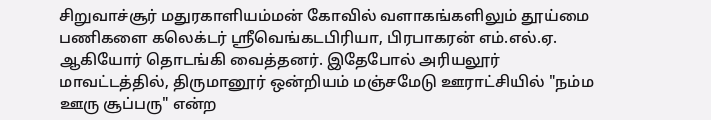சிறுவாச்சூர் மதுரகாளியம்மன் கோவில் வளாகங்களிலும் தூய்மை பணிகளை கலெக்டர் ஸ்ரீவெங்கடபிரியா, பிரபாகரன் எம்.எல்.ஏ. ஆகியோர் தொடங்கி வைத்தனர். இதேபோல் அரியலூர் மாவட்டத்தில், திருமானூர் ஒன்றியம் மஞ்சமேடு ஊராட்சியில் "நம்ம ஊரு சூப்பரு" என்ற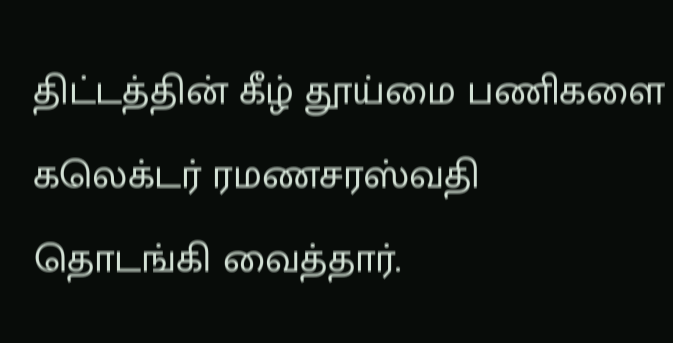திட்டத்தின் கீழ் தூய்மை பணிகளை கலெக்டர் ரமணசரஸ்வதி தொடங்கி வைத்தார்.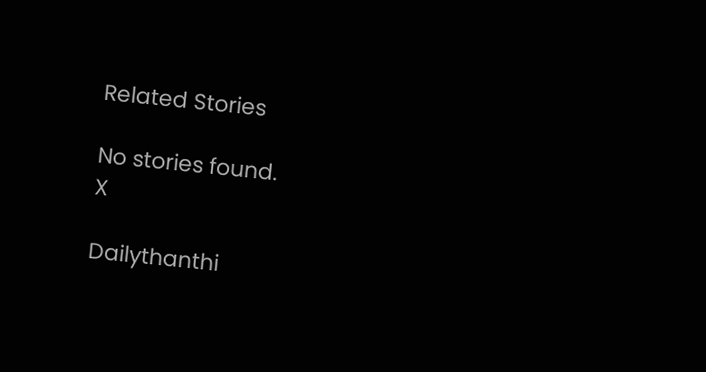Related Stories

No stories found.
X

Dailythanthi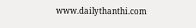www.dailythanthi.com